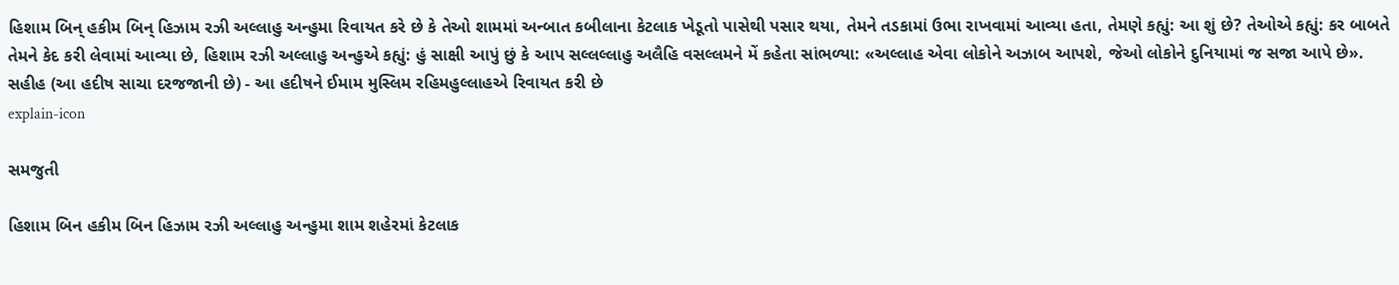હિશામ બિન્ હકીમ બિન્ હિઝામ રઝી અલ્લાહુ અન્હુમા રિવાયત કરે છે કે તેઓ શામમાં અન્બાત કબીલાના કેટલાક ખેડૂતો પાસેથી પસાર થયા, તેમને તડકામાં ઉભા રાખવામાં આવ્યા હતા, તેમણે કહ્યું: આ શું છે? તેઓએ કહ્યું: કર બાબતે તેમને કેદ કરી લેવામાં આવ્યા છે, હિશામ રઝી અલ્લાહુ અન્હુએ કહ્યું: હું સાક્ષી આપું છું કે આપ સલ્લલ્લાહુ અલૈહિ વસલ્લમને મેં કહેતા સાંભળ્યા: «અલ્લાહ એવા લોકોને અઝાબ આપશે, જેઓ લોકોને દુનિયામાં જ સજા આપે છે». સહીહ (આ હદીષ સાચા દરજજાની છે) - આ હદીષને ઈમામ મુસ્લિમ રહિમહુલ્લાહએ રિવાયત કરી છે
explain-icon

સમજુતી

હિશામ બિન હકીમ બિન હિઝામ રઝી અલ્લાહુ અન્હુમા શામ શહેરમાં કેટલાક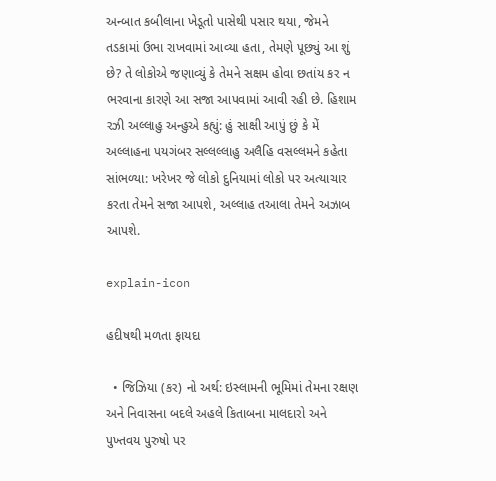અન્બાત કબીલાના ખેડૂતો પાસેથી પસાર થયા, જેમને તડકામાં ઉભા રાખવામાં આવ્યા હતા, તેમણે પૂછ્યું આ શું છે? તે લોકોએ જણાવ્યું કે તેમને સક્ષમ હોવા છતાંય કર ન ભરવાના કારણે આ સજા આપવામાં આવી રહી છે. હિશામ રઝી અલ્લાહુ અન્હુએ કહ્યું: હું સાક્ષી આપું છું કે મેં અલ્લાહના પયગંબર સલ્લલ્લાહુ અલૈહિ વસલ્લમને કહેતા સાંભળ્યા: ખરેખર જે લોકો દુનિયામાં લોકો પર અત્યાચાર કરતા તેમને સજા આપશે, અલ્લાહ તઆલા તેમને અઝાબ આપશે.

explain-icon

હદીષથી મળતા ફાયદા

  • જિઝિયા (કર) નો અર્થ: ઇસ્લામની ભૂમિમાં તેમના રક્ષણ અને નિવાસના બદલે અહલે કિતાબના માલદારો અને પુખ્તવય પુરુષો પર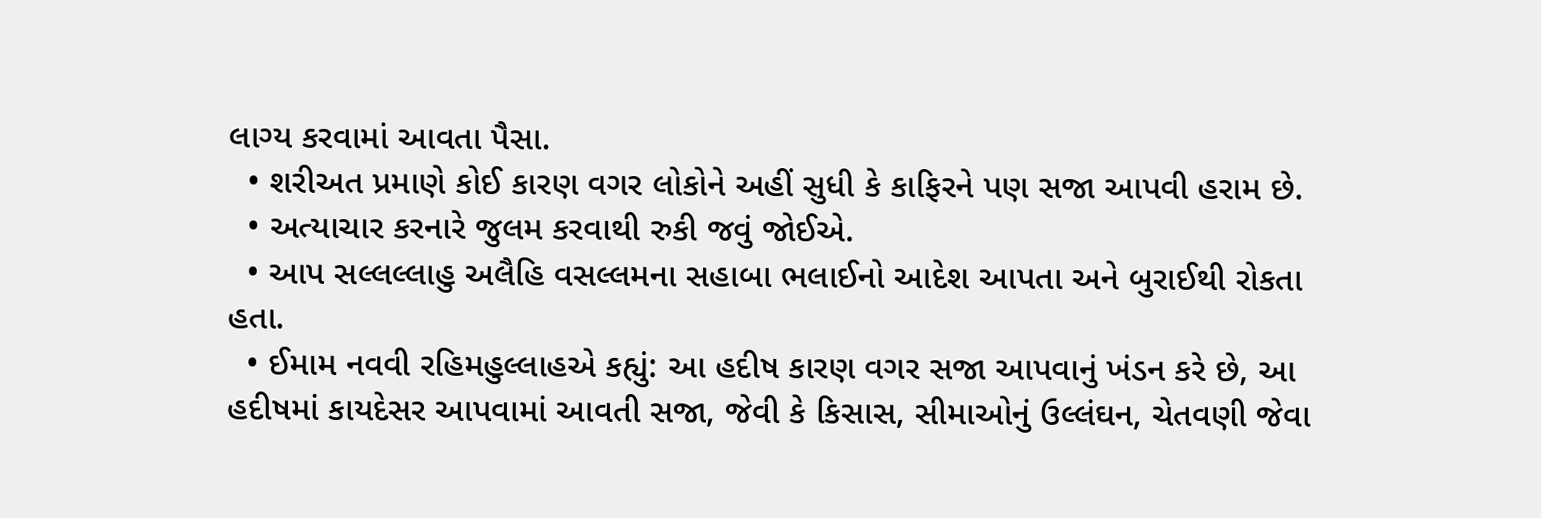લાગ્ય કરવામાં આવતા પૈસા.
  • શરીઅત પ્રમાણે કોઈ કારણ વગર લોકોને અહીં સુધી કે કાફિરને પણ સજા આપવી હરામ છે.
  • અત્યાચાર કરનારે જુલમ કરવાથી રુકી જવું જોઈએ.
  • આપ સલ્લલ્લાહુ અલૈહિ વસલ્લમના સહાબા ભલાઈનો આદેશ આપતા અને બુરાઈથી રોકતા હતા.
  • ઈમામ નવવી રહિમહુલ્લાહએ કહ્યું: આ હદીષ કારણ વગર સજા આપવાનું ખંડન કરે છે, આ હદીષમાં કાયદેસર આપવામાં આવતી સજા, જેવી કે કિસાસ, સીમાઓનું ઉલ્લંઘન, ચેતવણી જેવા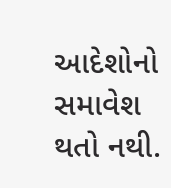આદેશોનો સમાવેશ થતો નથી.